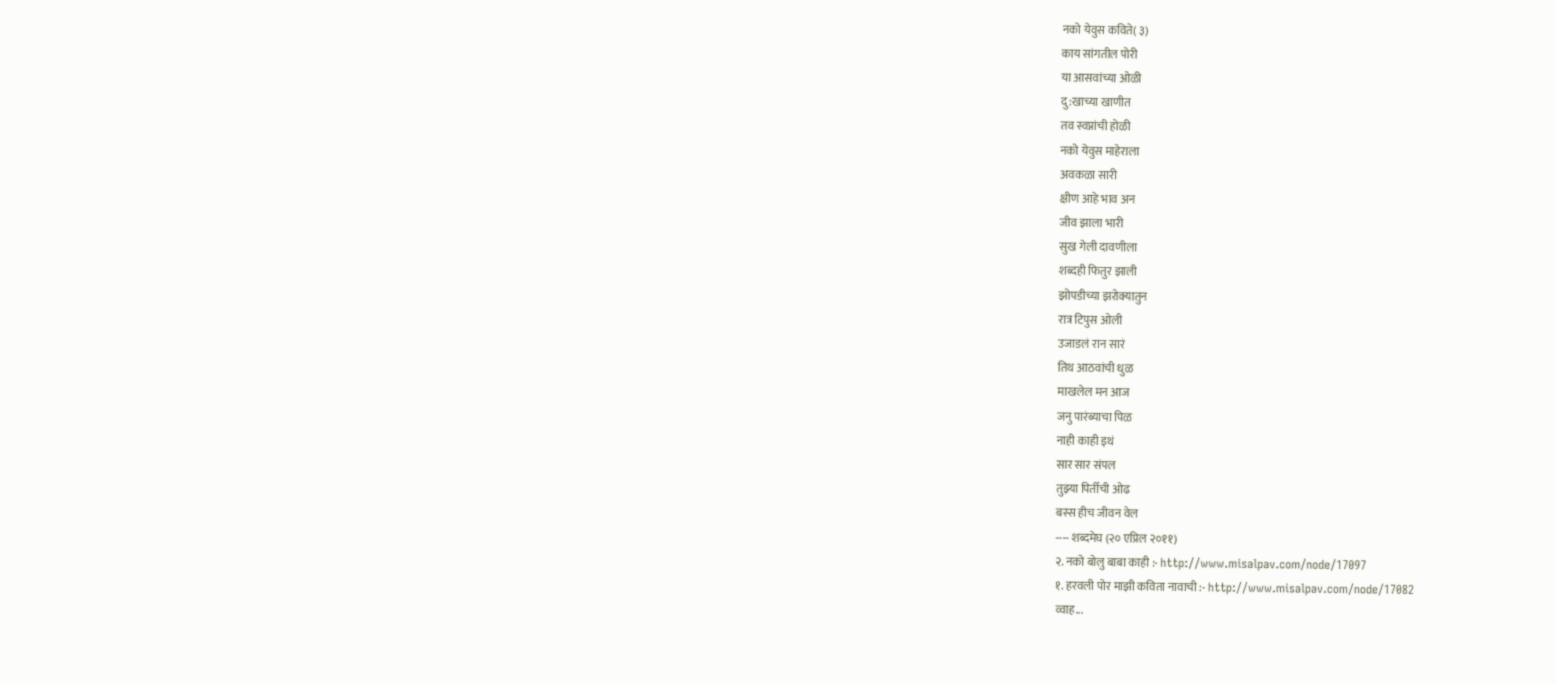नको येवुस कविते( ३)
काय सांगतील पोरी
या आसवांच्या ओळी
दु:खाच्या खाणीत
तव स्वप्नांची होळी
नको येवुस माहेराला
अवकळा सारी
क्षीण आहे भाव अन
जीव झाला भारी
सुख गेली दावणीला
शब्दही फितुर झाली
झोपडीच्या झरोक्यातुन
रात्र टिपुस ओली
उजाडलं रान सारं
तिथ आठवांची धुळ
माखलेल मन आज
जनु पारंब्याचा पिळ
नाही काही इथं
सार सार संपल
तुझ्या पिर्तीची ओढ
बस्स हीच जीवन वेल
---- शब्दमेघ (२० एप्रिल २०११)
२. नको बोलु बाबा काही :- http://www.misalpav.com/node/17097
१. हरवली पोर माझी कविता नावाची :- http://www.misalpav.com/node/17082
व्वाह...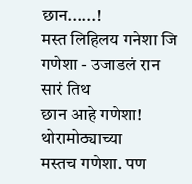छान......!
मस्त लिहिलय गनेशा जि
गणेशा - उजाडलं रान सारं तिथ
छान आहे गणेशा! थोरामोठ्याच्या
मस्तच गणेशा. पण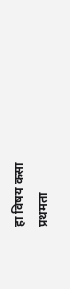हा विषय कसा
प्रथमता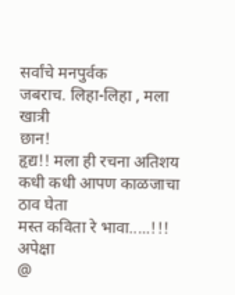सर्वांचे मनपुर्वक
जबराच. लिहा-लिहा , मला खात्री
छान!
हृद्य!! मला ही रचना अतिशय
कधी कधी आपण काळजाचा ठाव घेता
मस्त कविता रे भावा.....!!!
अपेक्षा
@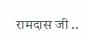रामदास जी ..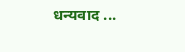धन्यवाद ...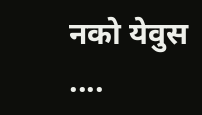नको येवुस ....